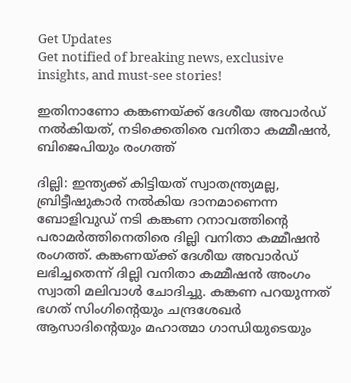Get Updates
Get notified of breaking news, exclusive insights, and must-see stories!

ഇതിനാണോ കങ്കണയ്ക്ക് ദേശീയ അവാര്‍ഡ് നല്‍കിയത്, നടിക്കെതിരെ വനിതാ കമ്മീഷന്‍, ബിജെപിയും രംഗത്ത്

ദില്ലി: ഇന്ത്യക്ക് കിട്ടിയത് സ്വാതന്ത്ര്യമല്ല, ബ്രിട്ടീഷുകാര്‍ നല്‍കിയ ദാനമാണെന്ന ബോളിവുഡ് നടി കങ്കണ റനാവത്തിന്റെ പരാമര്‍ത്തിനെതിരെ ദില്ലി വനിതാ കമ്മീഷന്‍ രംഗത്ത്. കങ്കണയ്ക്ക് ദേശീയ അവാര്‍ഡ് ലഭിച്ചതെന്ന് ദില്ലി വനിതാ കമ്മീഷന്‍ അംഗം സ്വാതി മലിവാള്‍ ചോദിച്ചു. കങ്കണ പറയുന്നത് ഭഗത് സിംഗിന്റെയും ചന്ദ്രശേഖര്‍ ആസാദിന്റെയും മഹാത്മാ ഗാന്ധിയുടെയും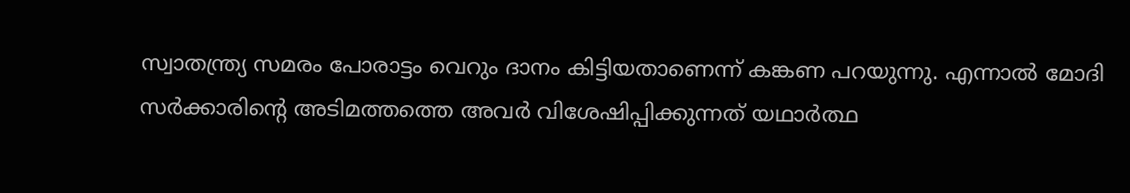സ്വാതന്ത്ര്യ സമരം പോരാട്ടം വെറും ദാനം കിട്ടിയതാണെന്ന് കങ്കണ പറയുന്നു. എന്നാല്‍ മോദി സര്‍ക്കാരിന്റെ അടിമത്തത്തെ അവര്‍ വിശേഷിപ്പിക്കുന്നത് യഥാര്‍ത്ഥ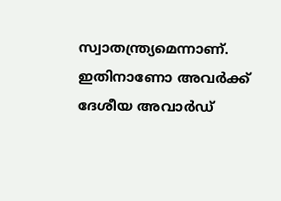സ്വാതന്ത്ര്യമെന്നാണ്. ഇതിനാണോ അവര്‍ക്ക് ദേശീയ അവാര്‍ഡ്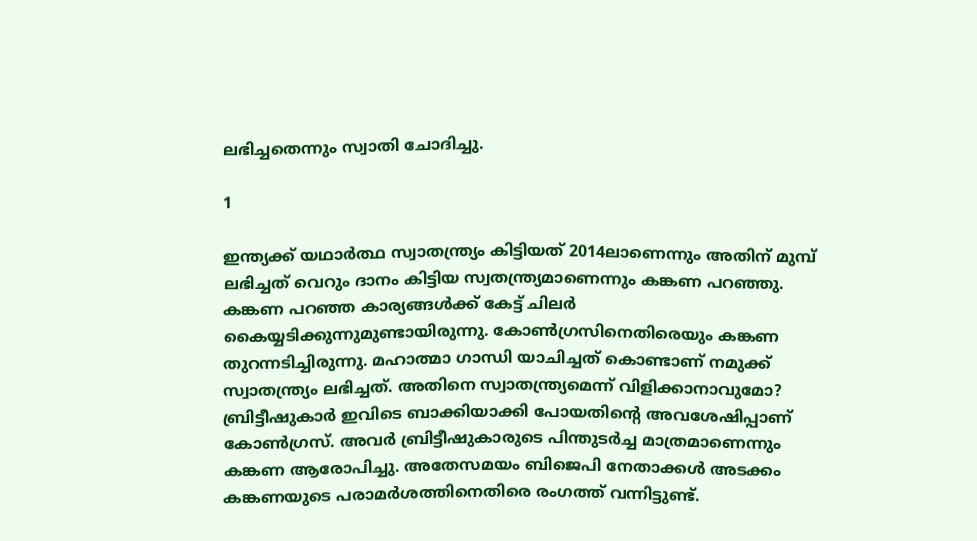ലഭിച്ചതെന്നും സ്വാതി ചോദിച്ചു.

1

ഇന്ത്യക്ക് യഥാര്‍ത്ഥ സ്വാതന്ത്ര്യം കിട്ടിയത് 2014ലാണെന്നും അതിന് മുമ്പ് ലഭിച്ചത് വെറും ദാനം കിട്ടിയ സ്വതന്ത്ര്യമാണെന്നും കങ്കണ പറഞ്ഞു. കങ്കണ പറഞ്ഞ കാര്യങ്ങള്‍ക്ക് കേട്ട് ചിലര്‍ കൈയ്യടിക്കുന്നുമുണ്ടായിരുന്നു. കോണ്‍ഗ്രസിനെതിരെയും കങ്കണ തുറന്നടിച്ചിരുന്നു. മഹാത്മാ ഗാന്ധി യാചിച്ചത് കൊണ്ടാണ് നമുക്ക് സ്വാതന്ത്ര്യം ലഭിച്ചത്. അതിനെ സ്വാതന്ത്ര്യമെന്ന് വിളിക്കാനാവുമോ? ബ്രിട്ടീഷുകാര്‍ ഇവിടെ ബാക്കിയാക്കി പോയതിന്റെ അവശേഷിപ്പാണ് കോണ്‍ഗ്രസ്. അവര്‍ ബ്രിട്ടീഷുകാരുടെ പിന്തുടര്‍ച്ച മാത്രമാണെന്നും കങ്കണ ആരോപിച്ചു. അതേസമയം ബിജെപി നേതാക്കള്‍ അടക്കം കങ്കണയുടെ പരാമര്‍ശത്തിനെതിരെ രംഗത്ത് വന്നിട്ടുണ്ട്.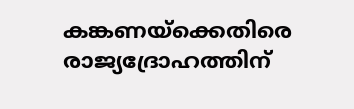കങ്കണയ്‌ക്കെതിരെ രാജ്യദ്രോഹത്തിന്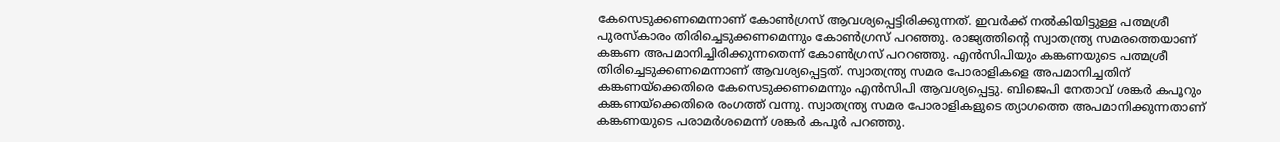കേസെടുക്കണമെന്നാണ് കോണ്‍ഗ്രസ് ആവശ്യപ്പെട്ടിരിക്കുന്നത്. ഇവര്‍ക്ക് നല്‍കിയിട്ടുള്ള പത്മശ്രീ പുരസ്‌കാരം തിരിച്ചെടുക്കണമെന്നും കോണ്‍ഗ്രസ് പറഞ്ഞു. രാജ്യത്തിന്റെ സ്വാതന്ത്ര്യ സമരത്തെയാണ് കങ്കണ അപമാനിച്ചിരിക്കുന്നതെന്ന് കോണ്‍ഗ്രസ് പററഞ്ഞു. എന്‍സിപിയും കങ്കണയുടെ പത്മശ്രീ തിരിച്ചെടുക്കണമെന്നാണ് ആവശ്യപ്പെട്ടത്. സ്വാതന്ത്ര്യ സമര പോരാളികളെ അപമാനിച്ചതിന് കങ്കണയ്‌ക്കെതിരെ കേസെടുക്കണമെന്നും എന്‍സിപി ആവശ്യപ്പെട്ടു. ബിജെപി നേതാവ് ശങ്കര്‍ കപൂറും കങ്കണയ്‌ക്കെതിരെ രംഗത്ത് വന്നു. സ്വാതന്ത്ര്യ സമര പോരാളികളുടെ ത്യാഗത്തെ അപമാനിക്കുന്നതാണ് കങ്കണയുടെ പരാമര്‍ശമെന്ന് ശങ്കര്‍ കപൂര്‍ പറഞ്ഞു.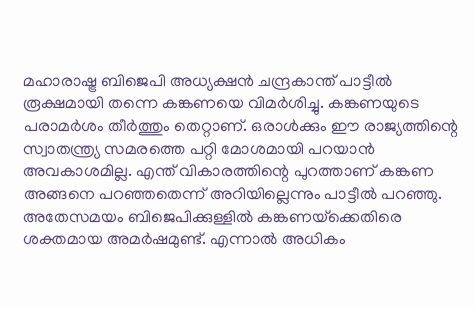മഹാരാഷ്ട്ര ബിജെപി അധ്യക്ഷന്‍ ചന്ദ്രകാന്ത് പാട്ടീല്‍ രൂക്ഷമായി തന്നെ കങ്കണയെ വിമര്‍ശിച്ചു. കങ്കണയുടെ പരാമര്‍ശം തീര്‍ത്തും തെറ്റാണ്. ഒരാള്‍ക്കും ഈ രാജ്യത്തിന്റെ സ്വാതന്ത്ര്യ സമരത്തെ പറ്റി മോശമായി പറയാന്‍ അവകാശമില്ല. എന്ത് വികാരത്തിന്റെ പുറത്താണ് കങ്കണ അങ്ങനെ പറഞ്ഞതെന്ന് അറിയില്ലെന്നും പാട്ടീല്‍ പറഞ്ഞു. അതേസമയം ബിജെപിക്കുള്ളില്‍ കങ്കണയ്‌ക്കെതിരെ ശക്തമായ അമര്‍ഷമുണ്ട്. എന്നാല്‍ അധികം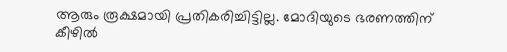ആരും രൂക്ഷമായി പ്രതികരിച്ചിട്ടില്ല. മോദിയുടെ ഭരണത്തിന് കീഴില്‍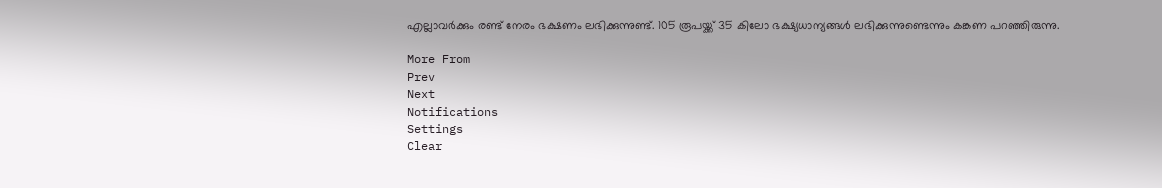എല്ലാവര്‍ക്കും രണ്ട് നേരം ഭക്ഷണം ലഭിക്കുന്നുണ്ട്. 105 രൂപയ്ക്ക് 35 കിലോ ഭക്ഷ്യധാന്യങ്ങള്‍ ലഭിക്കുന്നുണ്ടെന്നും കങ്കണ പറഞ്ഞിരുന്നു.

More From
Prev
Next
Notifications
Settings
Clear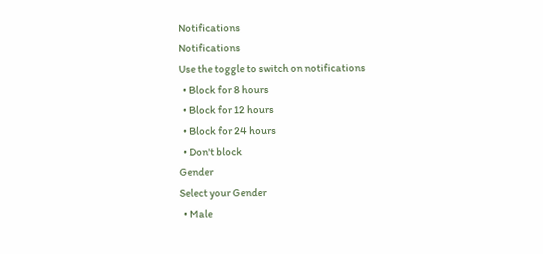Notifications
Notifications
Use the toggle to switch on notifications
  • Block for 8 hours
  • Block for 12 hours
  • Block for 24 hours
  • Don't block
Gender
Select your Gender
  • Male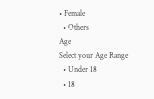• Female
  • Others
Age
Select your Age Range
  • Under 18
  • 18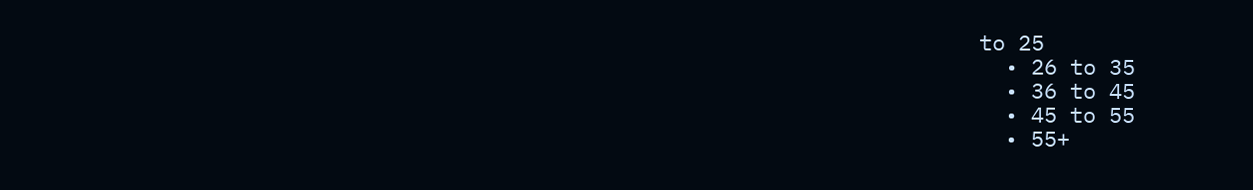to 25
  • 26 to 35
  • 36 to 45
  • 45 to 55
  • 55+